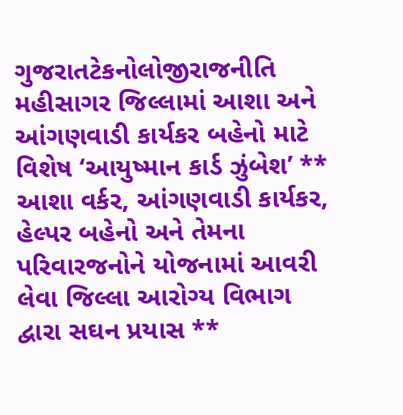ગુજરાતટેકનોલોજીરાજનીતિ
મહીસાગર જિલ્લામાં આશા અને આંગણવાડી કાર્યકર બહેનો માટે વિશેષ ‘આયુષ્માન કાર્ડ ઝુંબેશ’ ** આશા વર્કર, આંગણવાડી કાર્યકર, હેલ્પર બહેનો અને તેમના પરિવારજનોને યોજનામાં આવરી લેવા જિલ્લા આરોગ્ય વિભાગ દ્વારા સઘન પ્રયાસ **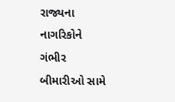રાજ્યના નાગરિકોને ગંભીર બીમારીઓ સામે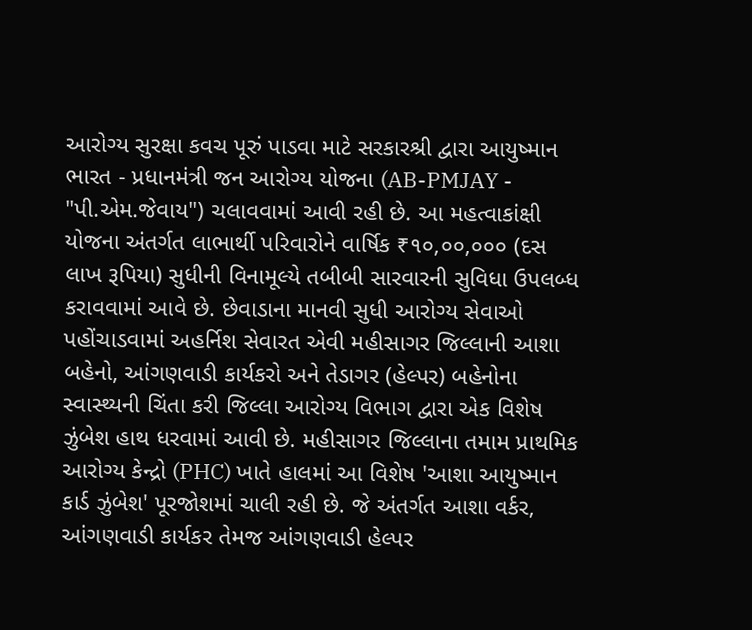આરોગ્ય સુરક્ષા કવચ પૂરું પાડવા માટે સરકારશ્રી દ્વારા આયુષ્માન ભારત - પ્રધાનમંત્રી જન આરોગ્ય યોજના (AB-PMJAY - "પી.એમ.જેવાય") ચલાવવામાં આવી રહી છે. આ મહત્વાકાંક્ષી યોજના અંતર્ગત લાભાર્થી પરિવારોને વાર્ષિક ₹૧૦,૦૦,૦૦૦ (દસ લાખ રૂપિયા) સુધીની વિનામૂલ્યે તબીબી સારવારની સુવિધા ઉપલબ્ધ કરાવવામાં આવે છે. છેવાડાના માનવી સુધી આરોગ્ય સેવાઓ પહોંચાડવામાં અહર્નિશ સેવારત એવી મહીસાગર જિલ્લાની આશા બહેનો, આંગણવાડી કાર્યકરો અને તેડાગર (હેલ્પર) બહેનોના સ્વાસ્થ્યની ચિંતા કરી જિલ્લા આરોગ્ય વિભાગ દ્વારા એક વિશેષ ઝુંબેશ હાથ ધરવામાં આવી છે. મહીસાગર જિલ્લાના તમામ પ્રાથમિક આરોગ્ય કેન્દ્રો (PHC) ખાતે હાલમાં આ વિશેષ 'આશા આયુષ્માન કાર્ડ ઝુંબેશ' પૂરજોશમાં ચાલી રહી છે. જે અંતર્ગત આશા વર્કર, આંગણવાડી કાર્યકર તેમજ આંગણવાડી હેલ્પર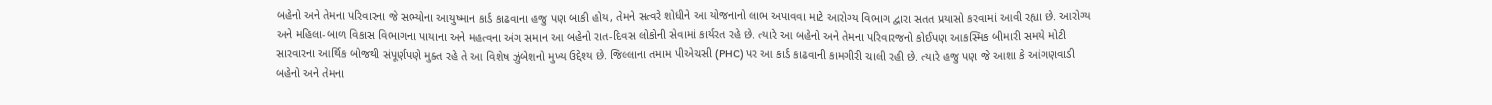બહેનો અને તેમના પરિવારના જે સભ્યોના આયુષ્માન કાર્ડ કાઢવાના હજુ પણ બાકી હોય, તેમને સત્વરે શોધીને આ યોજનાનો લાભ અપાવવા માટે આરોગ્ય વિભાગ દ્વારા સતત પ્રયાસો કરવામાં આવી રહ્યા છે. આરોગ્ય અને મહિલા-બાળ વિકાસ વિભાગના પાયાના અને મહત્વના અંગ સમાન આ બહેનો રાત-દિવસ લોકોની સેવામાં કાર્યરત રહે છે. ત્યારે આ બહેનો અને તેમના પરિવારજનો કોઈપણ આકસ્મિક બીમારી સમયે મોટી સારવારના આર્થિક બોજથી સંપૂર્ણપણે મુક્ત રહે તે આ વિશેષ ઝુંબેશનો મુખ્ય ઉદ્દેશ્ય છે. જિલ્લાના તમામ પીએચસી (PHC) પર આ કાર્ડ કાઢવાની કામગીરી ચાલી રહી છે. ત્યારે હજુ પણ જે આશા કે આંગણવાડી બહેનો અને તેમના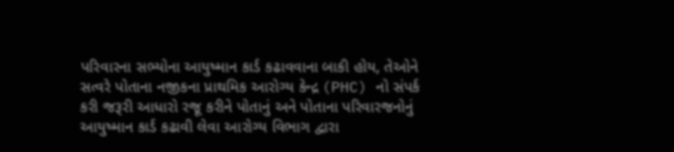પરિવારના સભ્યોના આયુષ્માન કાર્ડ કઢાવવાના બાકી હોય, તેઓને સત્વરે પોતાના નજીકના પ્રાથમિક આરોગ્ય કેન્દ્ર (PHC) નો સંપર્ક કરી જરૂરી આધારો રજૂ કરીને પોતાનું અને પોતાના પરિવારજનોનું આયુષ્માન કાર્ડ કઢાવી લેવા આરોગ્ય વિભાગ દ્વારા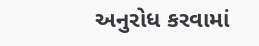અનુરોધ કરવામાં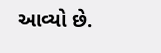આવ્યો છે.